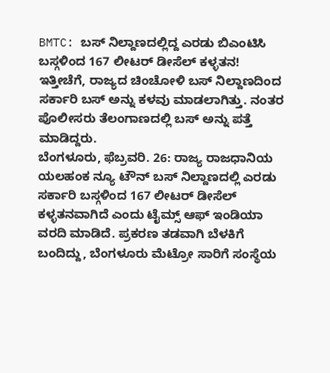BMTC: ಬಸ್ ನಿಲ್ದಾಣದಲ್ಲಿದ್ದ ಎರಡು ಬಿಎಂಟಿಸಿ ಬಸ್ಗಳಿಂದ 167 ಲೀಟರ್ ಡೀಸೆಲ್ ಕಳ್ಳತನ!
ಇತ್ತೀಚೆಗೆ, ರಾಜ್ಯದ ಚಿಂಚೋಳಿ ಬಸ್ ನಿಲ್ದಾಣದಿಂದ ಸರ್ಕಾರಿ ಬಸ್ ಅನ್ನು ಕಳವು ಮಾಡಲಾಗಿತ್ತು. ನಂತರ ಪೊಲೀಸರು ತೆಲಂಗಾಣದಲ್ಲಿ ಬಸ್ ಅನ್ನು ಪತ್ತೆ ಮಾಡಿದ್ದರು.
ಬೆಂಗಳೂರು, ಫೆಬ್ರವರಿ. 26: ರಾಜ್ಯ ರಾಜಧಾನಿಯ ಯಲಹಂಕ ನ್ಯೂ ಟೌನ್ ಬಸ್ ನಿಲ್ದಾಣದಲ್ಲಿ ಎರಡು ಸರ್ಕಾರಿ ಬಸ್ಗಳಿಂದ 167 ಲೀಟರ್ ಡೀಸೆಲ್ ಕಳ್ಳತನವಾಗಿದೆ ಎಂದು ಟೈಮ್ಸ್ ಆಫ್ ಇಂಡಿಯಾ ವರದಿ ಮಾಡಿದೆ. ಪ್ರಕರಣ ತಡವಾಗಿ ಬೆಳಕಿಗೆ ಬಂದಿದ್ದು, ಬೆಂಗಳೂರು ಮೆಟ್ರೋ ಸಾರಿಗೆ ಸಂಸ್ಥೆಯ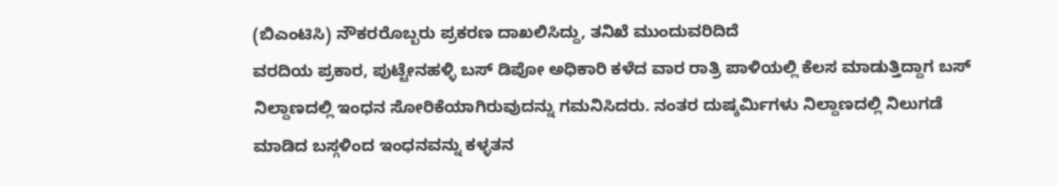(ಬಿಎಂಟಿಸಿ) ನೌಕರರೊಬ್ಬರು ಪ್ರಕರಣ ದಾಖಲಿಸಿದ್ದು, ತನಿಖೆ ಮುಂದುವರಿದಿದೆ
ವರದಿಯ ಪ್ರಕಾರ, ಪುಟ್ಟೇನಹಳ್ಳಿ ಬಸ್ ಡಿಪೋ ಅಧಿಕಾರಿ ಕಳೆದ ವಾರ ರಾತ್ರಿ ಪಾಳಿಯಲ್ಲಿ ಕೆಲಸ ಮಾಡುತ್ತಿದ್ದಾಗ ಬಸ್ ನಿಲ್ದಾಣದಲ್ಲಿ ಇಂಧನ ಸೋರಿಕೆಯಾಗಿರುವುದನ್ನು ಗಮನಿಸಿದರು. ನಂತರ ದುಷ್ಕರ್ಮಿಗಳು ನಿಲ್ದಾಣದಲ್ಲಿ ನಿಲುಗಡೆ ಮಾಡಿದ ಬಸ್ಗಳಿಂದ ಇಂಧನವನ್ನು ಕಳ್ಳತನ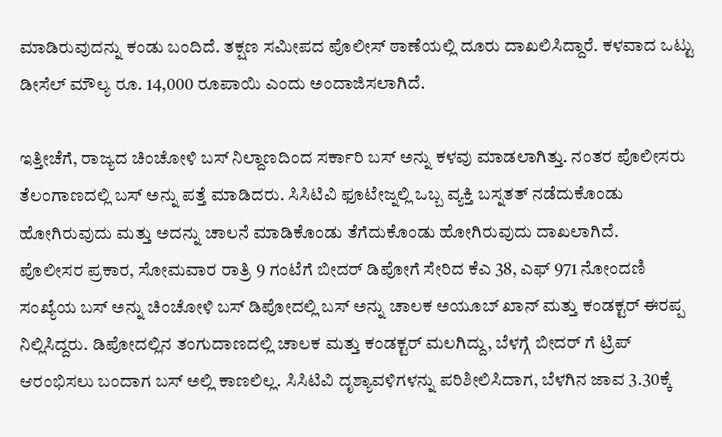ಮಾಡಿರುವುದನ್ನು ಕಂಡು ಬಂದಿದೆ. ತಕ್ಷಣ ಸಮೀಪದ ಪೊಲೀಸ್ ಠಾಣೆಯಲ್ಲಿ ದೂರು ದಾಖಲಿಸಿದ್ದಾರೆ. ಕಳವಾದ ಒಟ್ಟು ಡೀಸೆಲ್ ಮೌಲ್ಯ ರೂ. 14,000 ರೂಪಾಯಿ ಎಂದು ಅಂದಾಜಿಸಲಾಗಿದೆ.

ಇತ್ತೀಚೆಗೆ, ರಾಜ್ಯದ ಚಿಂಚೋಳಿ ಬಸ್ ನಿಲ್ದಾಣದಿಂದ ಸರ್ಕಾರಿ ಬಸ್ ಅನ್ನು ಕಳವು ಮಾಡಲಾಗಿತ್ತು. ನಂತರ ಪೊಲೀಸರು ತೆಲಂಗಾಣದಲ್ಲಿ ಬಸ್ ಅನ್ನು ಪತ್ತೆ ಮಾಡಿದರು. ಸಿಸಿಟಿವಿ ಫೂಟೇಜ್ನಲ್ಲಿ ಒಬ್ಬ ವ್ಯಕ್ತಿ ಬಸ್ನತತ್ ನಡೆದುಕೊಂಡು ಹೋಗಿರುವುದು ಮತ್ತು ಅದನ್ನು ಚಾಲನೆ ಮಾಡಿಕೊಂಡು ತೆಗೆದುಕೊಂಡು ಹೋಗಿರುವುದು ದಾಖಲಾಗಿದೆ.
ಪೊಲೀಸರ ಪ್ರಕಾರ, ಸೋಮವಾರ ರಾತ್ರಿ 9 ಗಂಟೆಗೆ ಬೀದರ್ ಡಿಪೋಗೆ ಸೇರಿದ ಕೆಎ 38, ಎಫ್ 971 ನೋಂದಣಿ ಸಂಖ್ಯೆಯ ಬಸ್ ಅನ್ನು ಚಿಂಚೋಳಿ ಬಸ್ ಡಿಪೋದಲ್ಲಿ ಬಸ್ ಅನ್ನು ಚಾಲಕ ಅಯೂಬ್ ಖಾನ್ ಮತ್ತು ಕಂಡಕ್ಟರ್ ಈರಪ್ಪ ನಿಲ್ಲಿಸಿದ್ದರು. ಡಿಪೋದಲ್ಲಿನ ತಂಗುದಾಣದಲ್ಲಿ ಚಾಲಕ ಮತ್ತು ಕಂಡಕ್ಟರ್ ಮಲಗಿದ್ದು, ಬೆಳಗ್ಗೆ ಬೀದರ್ ಗೆ ಟ್ರಿಪ್ ಆರಂಭಿಸಲು ಬಂದಾಗ ಬಸ್ ಅಲ್ಲಿ ಕಾಣಲಿಲ್ಲ. ಸಿಸಿಟಿವಿ ದೃಶ್ಯಾವಳಿಗಳನ್ನು ಪರಿಶೀಲಿಸಿದಾಗ, ಬೆಳಗಿನ ಜಾವ 3.30ಕ್ಕೆ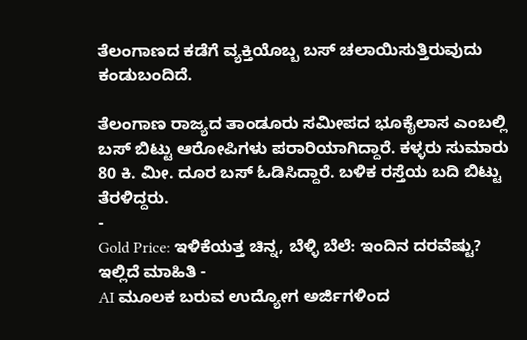ತೆಲಂಗಾಣದ ಕಡೆಗೆ ವ್ಯಕ್ತಿಯೊಬ್ಬ ಬಸ್ ಚಲಾಯಿಸುತ್ತಿರುವುದು ಕಂಡುಬಂದಿದೆ.

ತೆಲಂಗಾಣ ರಾಜ್ಯದ ತಾಂಡೂರು ಸಮೀಪದ ಭೂಕೈಲಾಸ ಎಂಬಲ್ಲಿ ಬಸ್ ಬಿಟ್ಟು ಆರೋಪಿಗಳು ಪರಾರಿಯಾಗಿದ್ದಾರೆ. ಕಳ್ಳರು ಸುಮಾರು 80 ಕಿ. ಮೀ. ದೂರ ಬಸ್ ಓಡಿಸಿದ್ದಾರೆ. ಬಳಿಕ ರಸ್ತೆಯ ಬದಿ ಬಿಟ್ಟು ತೆರಳಿದ್ದರು.
-
Gold Price: ಇಳಿಕೆಯತ್ತ ಚಿನ್ನ, ಬೆಳ್ಳಿ ಬೆಲೆ: ಇಂದಿನ ದರವೆಷ್ಟು? ಇಲ್ಲಿದೆ ಮಾಹಿತಿ -
AI ಮೂಲಕ ಬರುವ ಉದ್ಯೋಗ ಅರ್ಜಿಗಳಿಂದ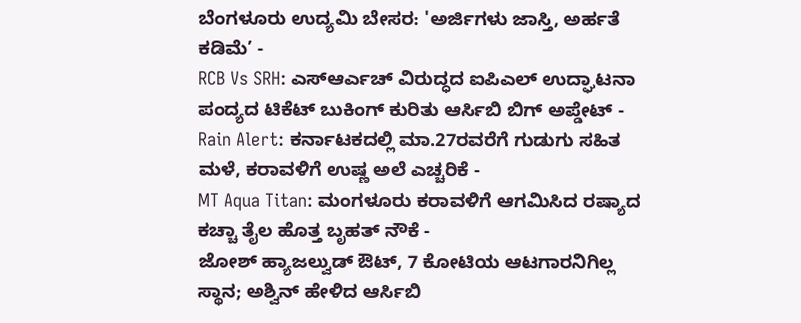ಬೆಂಗಳೂರು ಉದ್ಯಮಿ ಬೇಸರ: 'ಅರ್ಜಿಗಳು ಜಾಸ್ತಿ, ಅರ್ಹತೆ ಕಡಿಮೆ’ -
RCB Vs SRH: ಎಸ್ಆರ್ಎಚ್ ವಿರುದ್ಧದ ಐಪಿಎಲ್ ಉದ್ಘಾಟನಾ ಪಂದ್ಯದ ಟಿಕೆಟ್ ಬುಕಿಂಗ್ ಕುರಿತು ಆರ್ಸಿಬಿ ಬಿಗ್ ಅಪ್ಡೇಟ್ -
Rain Alert: ಕರ್ನಾಟಕದಲ್ಲಿ ಮಾ.27ರವರೆಗೆ ಗುಡುಗು ಸಹಿತ ಮಳೆ, ಕರಾವಳಿಗೆ ಉಷ್ಣ ಅಲೆ ಎಚ್ಚರಿಕೆ -
MT Aqua Titan: ಮಂಗಳೂರು ಕರಾವಳಿಗೆ ಆಗಮಿಸಿದ ರಷ್ಯಾದ ಕಚ್ಚಾ ತೈಲ ಹೊತ್ತ ಬೃಹತ್ ನೌಕೆ -
ಜೋಶ್ ಹ್ಯಾಜಲ್ವುಡ್ ಔಟ್, 7 ಕೋಟಿಯ ಆಟಗಾರನಿಗಿಲ್ಲ ಸ್ಥಾನ; ಅಶ್ವಿನ್ ಹೇಳಿದ ಆರ್ಸಿಬಿ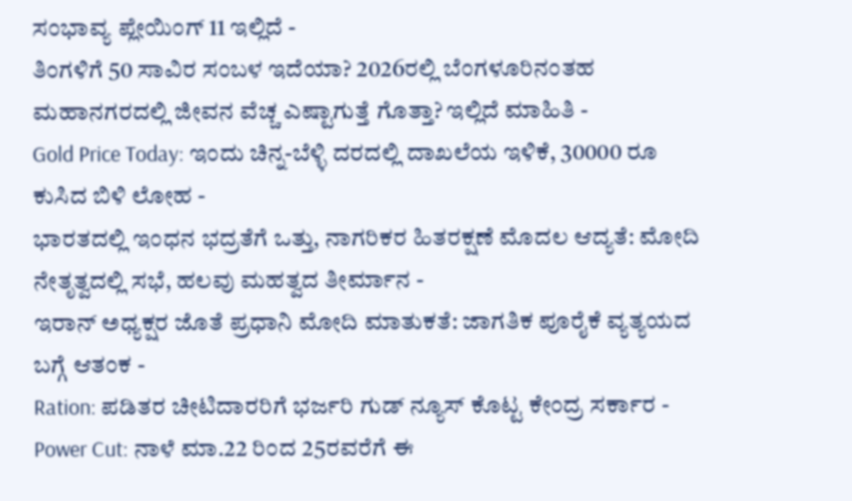ಸಂಭಾವ್ಯ ಪ್ಲೇಯಿಂಗ್ 11 ಇಲ್ಲಿದೆ -
ತಿಂಗಳಿಗೆ 50 ಸಾವಿರ ಸಂಬಳ ಇದೆಯಾ? 2026ರಲ್ಲಿ ಬೆಂಗಳೂರಿನಂತಹ ಮಹಾನಗರದಲ್ಲಿ ಜೀವನ ವೆಚ್ಚ ಎಷ್ಟಾಗುತ್ತೆ ಗೊತ್ತಾ? ಇಲ್ಲಿದೆ ಮಾಹಿತಿ -
Gold Price Today: ಇಂದು ಚಿನ್ನ-ಬೆಳ್ಳಿ ದರದಲ್ಲಿ ದಾಖಲೆಯ ಇಳಿಕೆ, 30000 ರೂ ಕುಸಿದ ಬಿಳಿ ಲೋಹ -
ಭಾರತದಲ್ಲಿ ಇಂಧನ ಭದ್ರತೆಗೆ ಒತ್ತು, ನಾಗರಿಕರ ಹಿತರಕ್ಷಣೆ ಮೊದಲ ಆದ್ಯತೆ: ಮೋದಿ ನೇತೃತ್ವದಲ್ಲಿ ಸಭೆ, ಹಲವು ಮಹತ್ವದ ತೀರ್ಮಾನ -
ಇರಾನ್ ಅಧ್ಯಕ್ಷರ ಜೊತೆ ಪ್ರಧಾನಿ ಮೋದಿ ಮಾತುಕತೆ: ಜಾಗತಿಕ ಪೂರೈಕೆ ವ್ಯತ್ಯಯದ ಬಗ್ಗೆ ಆತಂಕ -
Ration: ಪಡಿತರ ಚೀಟಿದಾರರಿಗೆ ಭರ್ಜರಿ ಗುಡ್ ನ್ಯೂಸ್ ಕೊಟ್ಟ ಕೇಂದ್ರ ಸರ್ಕಾರ -
Power Cut: ನಾಳೆ ಮಾ.22 ರಿಂದ 25ರವರೆಗೆ ಈ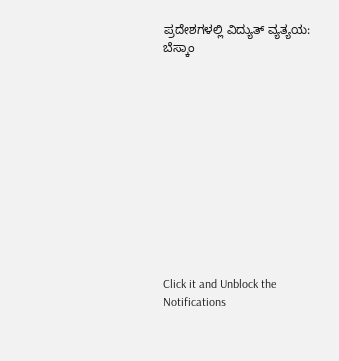ಪ್ರದೇಶಗಳಲ್ಲಿ ವಿದ್ಯುತ್ ವ್ಯತ್ಯಯ: ಬೆಸ್ಕಾಂ












Click it and Unblock the Notifications